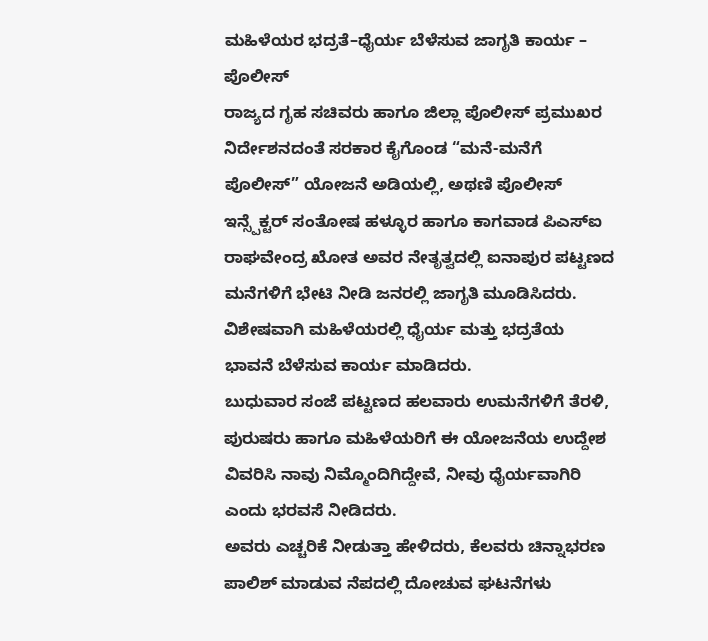ಮಹಿಳೆಯರ ಭದ್ರತೆ–ಧೈರ್ಯ ಬೆಳೆಸುವ ಜಾಗೃತಿ ಕಾರ್ಯ – ಪೊಲೀಸ್
ರಾಜ್ಯದ ಗೃಹ ಸಚಿವರು ಹಾಗೂ ಜಿಲ್ಲಾ ಪೊಲೀಸ್ ಪ್ರಮುಖರ ನಿರ್ದೇಶನದಂತೆ ಸರಕಾರ ಕೈಗೊಂಡ “ಮನೆ-ಮನೆಗೆ ಪೊಲೀಸ್” ಯೋಜನೆ ಅಡಿಯಲ್ಲಿ, ಅಥಣಿ ಪೊಲೀಸ್ ಇನ್ಸ್ಪೆಕ್ಟರ್ ಸಂತೋಷ ಹಳ್ಳೂರ ಹಾಗೂ ಕಾಗವಾಡ ಪಿಎಸ್ಐ ರಾಘವೇಂದ್ರ ಖೋತ ಅವರ ನೇತೃತ್ವದಲ್ಲಿ ಐನಾಪುರ ಪಟ್ಟಣದ ಮನೆಗಳಿಗೆ ಭೇಟಿ ನೀಡಿ ಜನರಲ್ಲಿ ಜಾಗೃತಿ ಮೂಡಿಸಿದರು. ವಿಶೇಷವಾಗಿ ಮಹಿಳೆಯರಲ್ಲಿ ಧೈರ್ಯ ಮತ್ತು ಭದ್ರತೆಯ ಭಾವನೆ ಬೆಳೆಸುವ ಕಾರ್ಯ ಮಾಡಿದರು.
ಬುಧುವಾರ ಸಂಜೆ ಪಟ್ಟಣದ ಹಲವಾರು ಉಮನೆಗಳಿಗೆ ತೆರಳಿ, ಪುರುಷರು ಹಾಗೂ ಮಹಿಳೆಯರಿಗೆ ಈ ಯೋಜನೆಯ ಉದ್ದೇಶ ವಿವರಿಸಿ ನಾವು ನಿಮ್ಮೊಂದಿಗಿದ್ದೇವೆ, ನೀವು ಧೈರ್ಯವಾಗಿರಿ ಎಂದು ಭರವಸೆ ನೀಡಿದರು.
ಅವರು ಎಚ್ಚರಿಕೆ ನೀಡುತ್ತಾ ಹೇಳಿದರು, ಕೆಲವರು ಚಿನ್ನಾಭರಣ ಪಾಲಿಶ್ ಮಾಡುವ ನೆಪದಲ್ಲಿ ದೋಚುವ ಘಟನೆಗಳು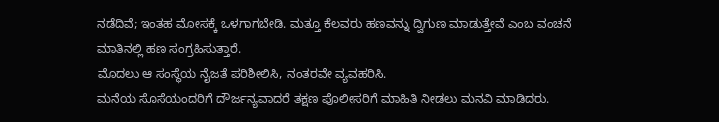ನಡೆದಿವೆ; ಇಂತಹ ಮೋಸಕ್ಕೆ ಒಳಗಾಗಬೇಡಿ. ಮತ್ತೂ ಕೆಲವರು ಹಣವನ್ನು ದ್ವಿಗುಣ ಮಾಡುತ್ತೇವೆ ಎಂಬ ವಂಚನೆ ಮಾತಿನಲ್ಲಿ ಹಣ ಸಂಗ್ರಹಿಸುತ್ತಾರೆ.
ಮೊದಲು ಆ ಸಂಸ್ಥೆಯ ನೈಜತೆ ಪರಿಶೀಲಿಸಿ, ನಂತರವೇ ವ್ಯವಹರಿಸಿ.
ಮನೆಯ ಸೊಸೆಯಂದರಿಗೆ ದೌರ್ಜನ್ಯವಾದರೆ ತಕ್ಷಣ ಪೊಲೀಸರಿಗೆ ಮಾಹಿತಿ ನೀಡಲು ಮನವಿ ಮಾಡಿದರು.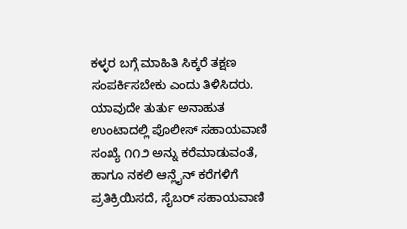ಕಳ್ಳರ ಬಗ್ಗೆ ಮಾಹಿತಿ ಸಿಕ್ಕರೆ ತಕ್ಷಣ ಸಂಪರ್ಕಿಸಬೇಕು ಎಂದು ತಿಳಿಸಿದರು. ಯಾವುದೇ ತುರ್ತು ಅನಾಹುತ ಉಂಟಾದಲ್ಲಿ ಪೊಲೀಸ್ ಸಹಾಯವಾಣಿ ಸಂಖ್ಯೆ ೧೧೨ ಅನ್ನು ಕರೆಮಾಡುವಂತೆ,
ಹಾಗೂ ನಕಲಿ ಆನ್ಲೈನ್ ಕರೆಗಳಿಗೆ ಪ್ರತಿಕ್ರಿಯಿಸದೆ, ಸೈಬರ್ ಸಹಾಯವಾಣಿ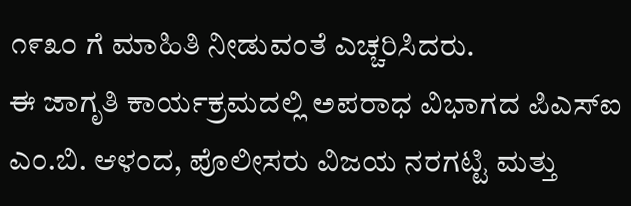೧೯೩೦ ಗೆ ಮಾಹಿತಿ ನೀಡುವಂತೆ ಎಚ್ಚರಿಸಿದರು.
ಈ ಜಾಗೃತಿ ಕಾರ್ಯಕ್ರಮದಲ್ಲಿ ಅಪರಾಧ ವಿಭಾಗದ ಪಿಎಸ್ಐ ಎಂ.ಬಿ. ಆಳಂದ, ಪೊಲೀಸರು ವಿಜಯ ನರಗಟ್ಟಿ ಮತ್ತು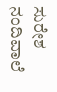ಸುರೇಶ ನಂದಿವಾಲೆ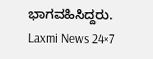ಭಾಗವಹಿಸಿದ್ದರು.
Laxmi News 24×7